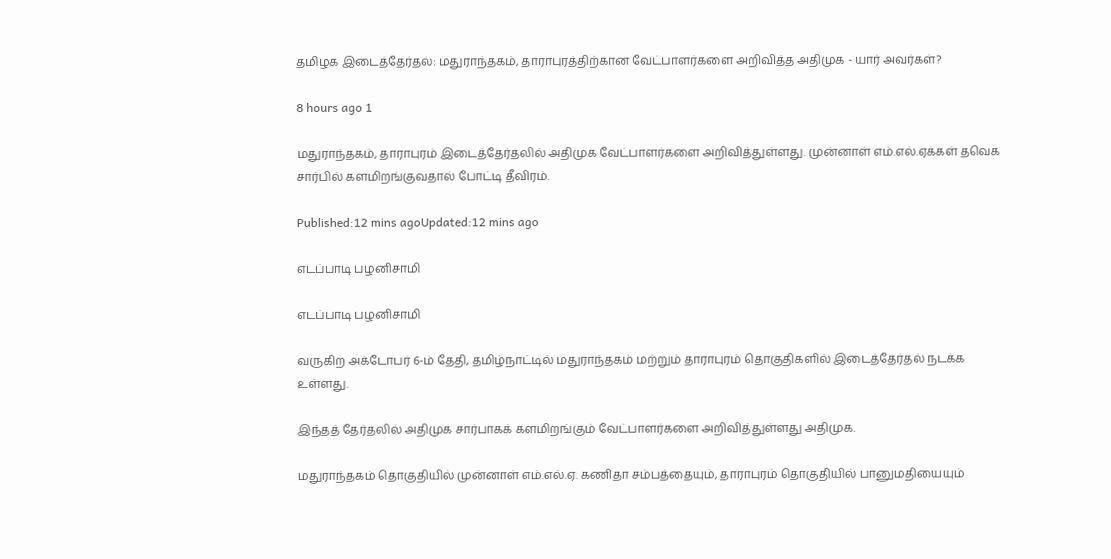தமிழக இடைத்தேர்தல்: மதுராந்தகம், தாராபுரத்திற்கான வேட்பாளர்களை அறிவித்த அதிமுக - யார் அவர்கள்?

8 hours ago 1

மதுராந்தகம், தாராபுரம் இடைத்தேர்தலில் அதிமுக வேட்பாளர்களை அறிவித்துள்ளது. முன்னாள் எம்.எல்.ஏக்கள் தவெக சார்பில் களமிறங்குவதால் போட்டி தீவிரம்.

Published:12 mins agoUpdated:12 mins ago

எடப்பாடி பழனிசாமி

எடப்பாடி பழனிசாமி

வருகிற அக்டோபர் 6-ம் தேதி, தமிழ்நாட்டில் மதுராந்தகம் மற்றும் தாராபுரம் தொகுதிகளில் இடைத்தேர்தல் நடக்க உள்ளது.

இந்தத் தேர்தலில் அதிமுக சார்பாகக் களமிறங்கும் வேட்பாளர்களை அறிவித்துள்ளது அதிமுக.

மதுராந்தகம் தொகுதியில் முன்னாள் எம்.எல்.ஏ. கணிதா சம்பத்தையும், தாராபுரம் தொகுதியில் பானுமதியையும்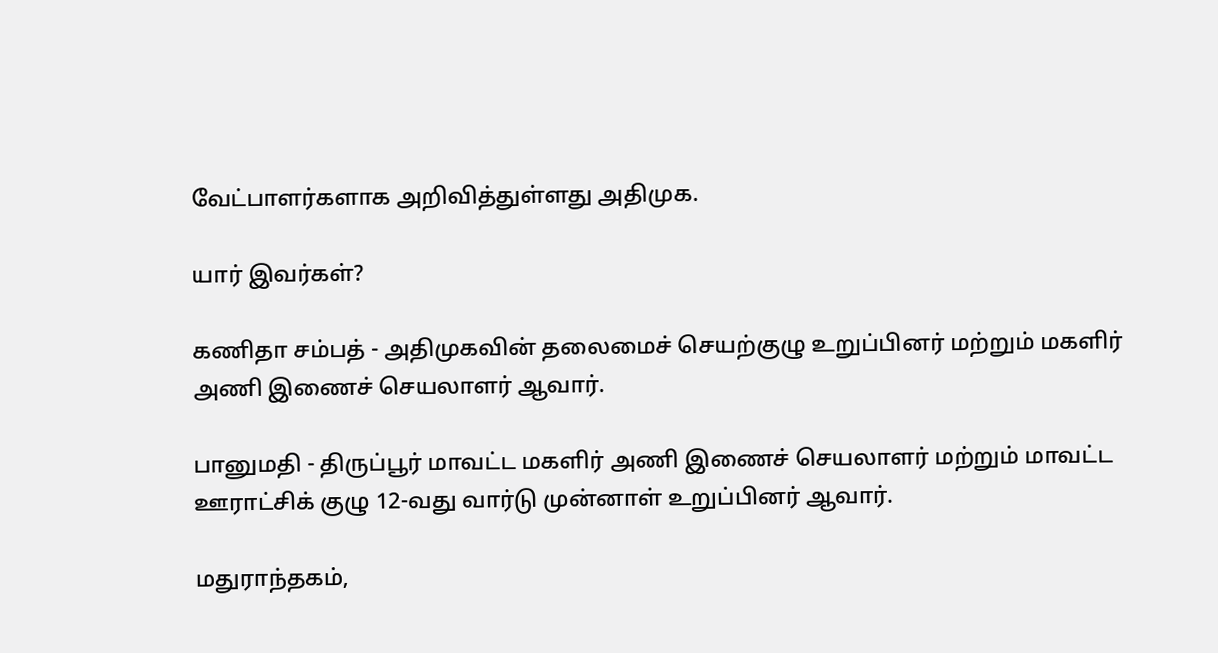வேட்பாளர்களாக அறிவித்துள்ளது அதிமுக.

யார் இவர்கள்?

கணிதா சம்பத் - அதிமுகவின் தலைமைச் செயற்குழு உறுப்பினர் மற்றும் மகளிர் அணி இணைச் செயலாளர் ஆவார்.

பானுமதி - திருப்பூர் மாவட்ட மகளிர் அணி இணைச் செயலாளர் மற்றும் மாவட்ட ஊராட்சிக் குழு 12-வது வார்டு முன்னாள் உறுப்பினர் ஆவார்.

மதுராந்தகம்,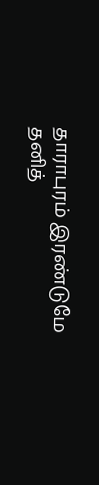தாராபுரம் இரண்டுமே தனித்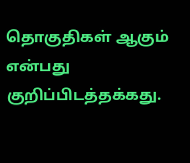தொகுதிகள் ஆகும் என்பது குறிப்பிடத்தக்கது.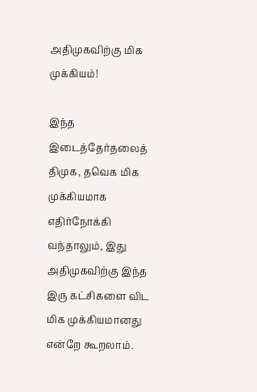அதிமுகவிற்கு மிக முக்கியம்!

இந்த இடைத்தேர்தலைத் திமுக, தவெக மிக முக்கியமாக எதிர்நோக்கி வந்தாலும், இது அதிமுகவிற்கு இந்த இரு கட்சிகளை விட மிக முக்கியமானது என்றே கூறலாம்.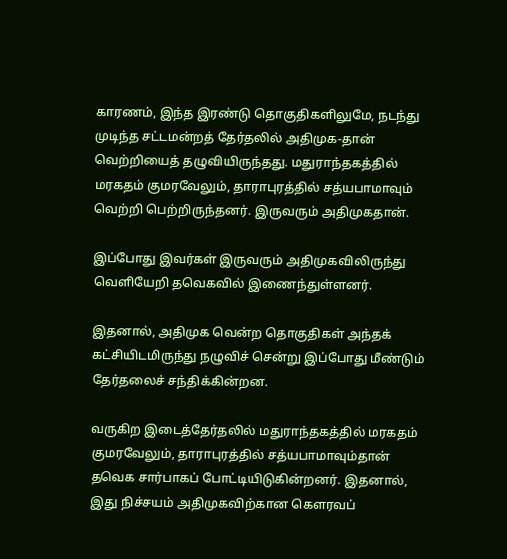காரணம், இந்த இரண்டு தொகுதிகளிலுமே, நடந்து முடிந்த சட்டமன்றத் தேர்தலில் அதிமுக-தான் வெற்றியைத் தழுவியிருந்தது. மதுராந்தகத்தில் மரகதம் குமரவேலும், தாராபுரத்தில் சத்யபாமாவும் வெற்றி பெற்றிருந்தனர். இருவரும் அதிமுகதான்.

இப்போது இவர்கள் இருவரும் அதிமுகவிலிருந்து வெளியேறி தவெகவில் இணைந்துள்ளனர்.

இதனால், அதிமுக வென்ற தொகுதிகள் அந்தக் கட்சியிடமிருந்து நழுவிச் சென்று இப்போது மீண்டும் தேர்தலைச் சந்திக்கின்றன.

வருகிற இடைத்தேர்தலில் மதுராந்தகத்தில் மரகதம் குமரவேலும், தாராபுரத்தில் சத்யபாமாவும்தான் தவெக சார்பாகப் போட்டியிடுகின்றனர். இதனால், இது நிச்சயம் அதிமுகவிற்கான கௌரவப்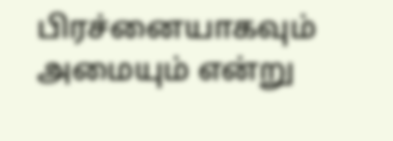பிரச்னையாகவும் அமையும் என்று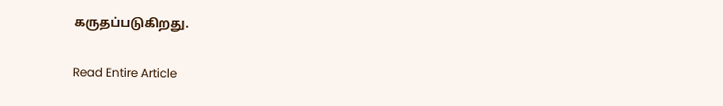கருதப்படுகிறது.

Read Entire Article